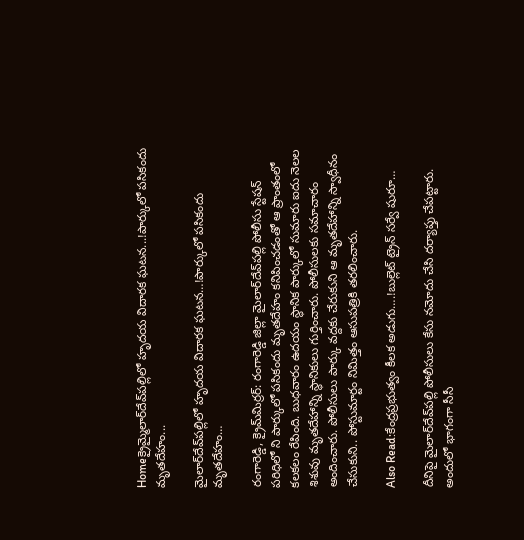Homeక్రైమ్మైలార్‌దేవ్‌ప‌ల్లిలో హృద‌య విదార‌క ఘ‌ట‌న‌...!పార్కులో ప‌సికందు మృత‌దేహం...

మైలార్‌దేవ్‌ప‌ల్లిలో హృద‌య విదార‌క ఘ‌ట‌న‌…!పార్కులో ప‌సికందు మృత‌దేహం…

రంగారెడ్డి, క్రైమ్‌మిర్ర‌ర్‌: రంగారెడ్డి జిల్లా మైలార్‌దేవ్‌ప‌ల్లి పోలీసు స్టేష‌న్ ప‌రిధిలో ని పార్కులో ప‌సికందు మృత‌దేహం క‌నిపించ‌డంతో ఆ ప్రాంతంలో క‌ల‌క‌లం రేపింది. బుధవారం ఉదయం స్థానిక పార్కులో సుమారు ఐదు నెలల శిశువు మృతదేహాన్ని స్థానికులు గుర్తించారు. పోలీసులకు సమాచారం అందించారు. పోలీసులు పార్కు వద్దకు చేరుకుని ఆ మృతదేహాన్ని స్వాధీనం చేసుకుని.. పోస్టుమార్టం నిమిత్తం ఆసుపత్రికి తరలించారు.

Also Read:కేంద్ర‌ప్ర‌భుత్వం కీల‌క అడుగు….!బుల్లెట్ ట్రైన్ సర్వే షురూ…

దీనిపై మైలార్‌దేవ్‌పల్లి పోలీసులు కేసు నమోదు చేసి దర్యాప్తు చేపట్టారు. అందులో భాగంగా సీసీ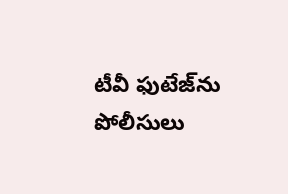టీవీ ఫుటేజ్‌ను పోలీసులు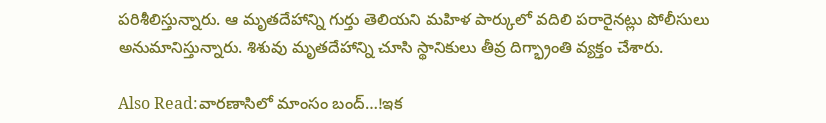పరిశీలిస్తున్నారు. ఆ మృతదేహాన్ని గుర్తు తెలియని మహిళ పార్కులో వదిలి పరారైనట్లు పోలీసులు అనుమానిస్తున్నారు. శిశువు మృతదేహాన్ని చూసి స్థానికులు తీవ్ర దిగ్భ్రాంతి వ్యక్తం చేశారు.

Also Read:వార‌ణాసిలో మాంసం బంద్‌…!ఇక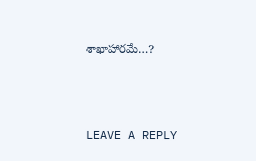శాఖాహార‌మే…?



LEAVE A REPLY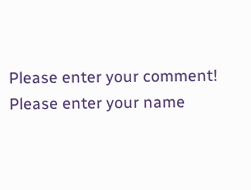Please enter your comment!
Please enter your name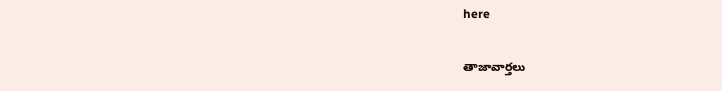here

తాజావార్తలు